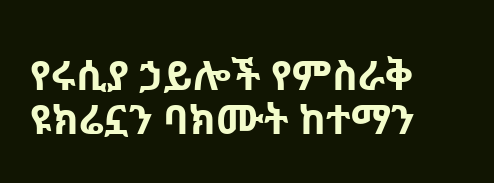የሩሲያ ኃይሎች የምስራቅ ዩክሬኗን ባክሙት ከተማን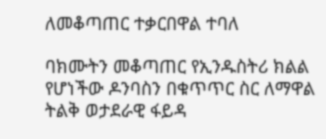ለመቆጣጠር ተቃርበዋል ተባለ

ባክሙትን መቆጣጠር የኢንዱስትሪ ክልል የሆነችው ዶንባስን በቁጥጥር ስር ለማዋል ትልቅ ወታደራዊ ፋይዳ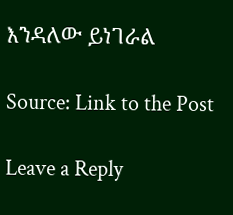እንዳለው ይነገራል

Source: Link to the Post

Leave a Reply